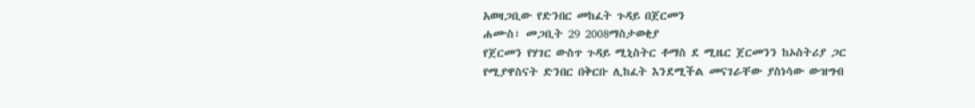አወዛጋቢው የድንበር መከፈት ጉዳይ በጀርመን
ሐሙስ፣ መጋቢት 29 2008ማስታወቂያ
የጀርመን የሃገር ውስጥ ጉዳይ ሚኒስትር ቶማስ ደ ሚዜር ጀርመንን ከኦስትሪያ ጋር የሚያዋስናት ድንበር በቅርቡ ሊከፈት እንደሚችል መናገራቸው ያስነሳው ውዝግብ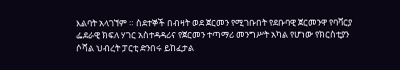እልባት አላገኘም ። ስደተኞች በብዛት ወደ ጀርመን የሚገቡበት የደቡባዊ ጀርመንዋ የባቫርያ ፌደራዊ ክፍለ ሃገር አስተዳዳሪና የጀርመን ተጣማሪ መንግሥት አካል የሆነው የክርስቲያን ሶሻል ህብረት ፓርቲ ድንበሩ ይከፈታል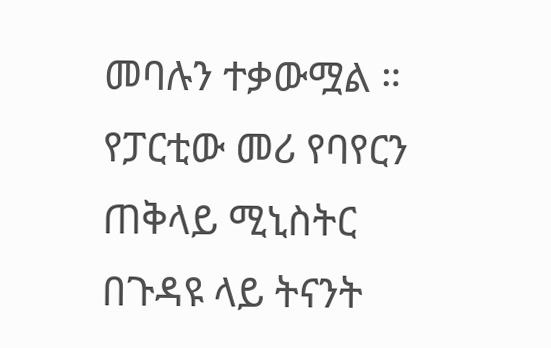መባሉን ተቃውሟል ። የፓርቲው መሪ የባየርን ጠቅላይ ሚኒስትር በጉዳዩ ላይ ትናንት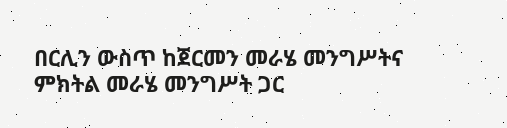በርሊን ውስጥ ከጀርመን መራሄ መንግሥትና ምክትል መራሄ መንግሥት ጋር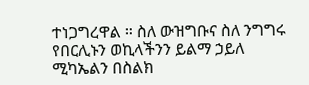ተነጋግረዋል ። ስለ ውዝግቡና ስለ ንግግሩ የበርሊኑን ወኪላችንን ይልማ ኃይለ ሚካኤልን በስልክ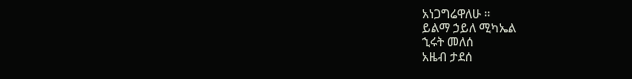አነጋግሬዋለሁ ።
ይልማ ኃይለ ሚካኤል
ኂሩት መለሰ
አዜብ ታደሰ